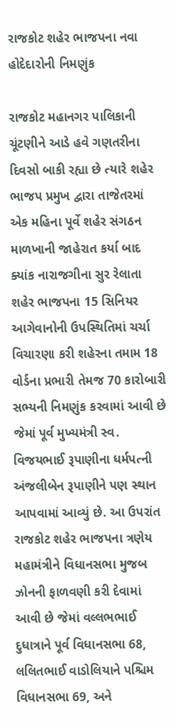રાજકોટ શહેર ભાજપના નવા હોદેદારોની નિમણુંક

રાજકોટ મહાનગર પાલિકાની ચૂંટણીને આડે હવે ગણતરીના દિવસો બાકી રહ્યા છે ત્યારે શહેર ભાજપ પ્રમુખ દ્વારા તાજેતરમાં એક મહિના પૂર્વે શહેર સંગઠન માળખાની જાહેરાત કર્યા બાદ ક્યાંક નારાજગીના સુર રેલાતા શહેર ભાજપના 15 સિનિયર આગેવાનોની ઉપસ્થિતિમાં ચર્ચા વિચારણા કરી શહેરના તમામ 18 વોર્ડના પ્રભારી તેમજ 70 કારોબારી સભ્યની નિમણુંક કરવામાં આવી છે જેમાં પૂર્વ મુખ્યમંત્રી સ્વ. વિજયભાઈ રૂપાણીના ધર્મપત્ની અંજલીબેન રૂપાણીને પણ સ્થાન આપવામાં આવ્યું છે. આ ઉપરાંત રાજકોટ શહેર ભાજપના ત્રણેય મહામંત્રીને વિધાનસભા મુજબ ઝોનની ફાળવણી કરી દેવામાં આવી છે જેમાં વલ્લભભાઈ દુધાત્રાને પૂર્વ વિધાનસભા 68, લલિતભાઈ વાડોલિયાને પશ્ચિમ વિધાનસભા 69, અને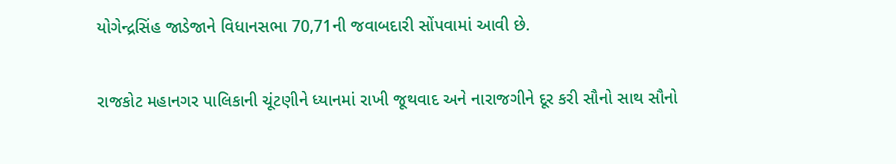યોગેન્દ્રસિંહ જાડેજાને વિધાનસભા 70,71ની જવાબદારી સોંપવામાં આવી છે.

રાજકોટ મહાનગર પાલિકાની ચૂંટણીને ધ્યાનમાં રાખી જૂથવાદ અને નારાજગીને દૂર કરી સૌનો સાથ સૌનો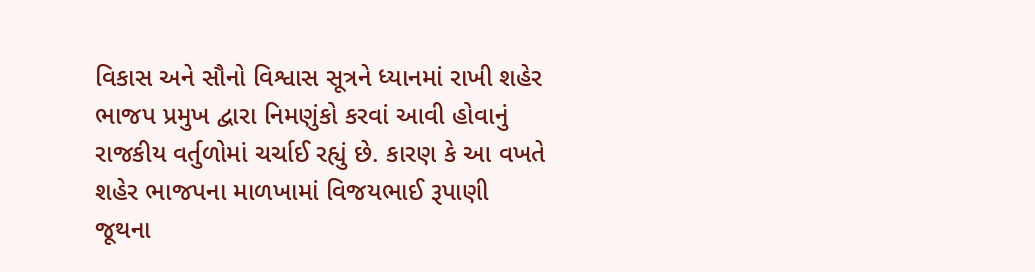વિકાસ અને સૌનો વિશ્વાસ સૂત્રને ધ્યાનમાં રાખી શહેર ભાજપ પ્રમુખ દ્વારા નિમણુંકો કરવાં આવી હોવાનું રાજકીય વર્તુળોમાં ચર્ચાઈ રહ્યું છે. કારણ કે આ વખતે શહેર ભાજપના માળખામાં વિજયભાઈ રૂપાણી જૂથના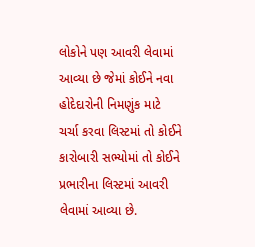લોકોને પણ આવરી લેવામાં આવ્યા છે જેમાં કોઈને નવા હોદેદારોની નિમણુંક માટે ચર્ચા કરવા લિસ્ટમાં તો કોઈને કારોબારી સભ્યોમાં તો કોઈને પ્રભારીના લિસ્ટમાં આવરી લેવામાં આવ્યા છે.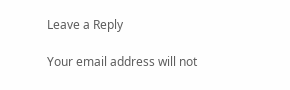Leave a Reply

Your email address will not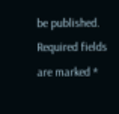be published. Required fields are marked *